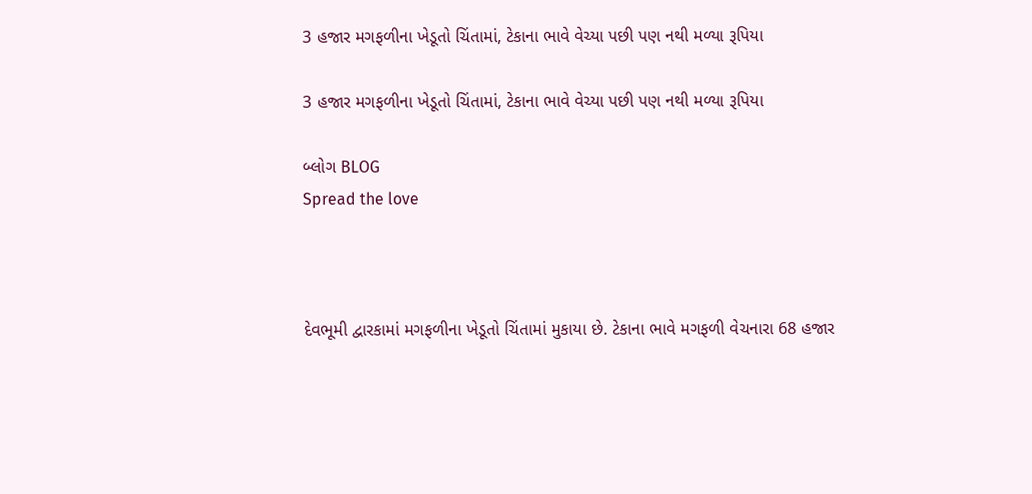3 હજાર મગફળીના ખેડૂતો ચિંતામાં, ટેકાના ભાવે વેચ્યા પછી પણ નથી મળ્યા રૂપિયા

3 હજાર મગફળીના ખેડૂતો ચિંતામાં, ટેકાના ભાવે વેચ્યા પછી પણ નથી મળ્યા રૂપિયા

બ્લોગ BLOG
Spread the love



દેવભૂમી દ્વારકામાં મગફળીના ખેડૂતો ચિંતામાં મુકાયા છે. ટેકાના ભાવે મગફળી વેચનારા 68 હજાર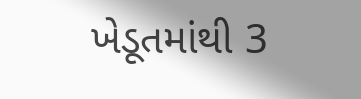ખેડૂતમાંથી 3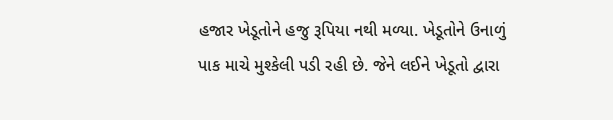હજાર ખેડૂતોને હજુ રૂપિયા નથી મળ્યા. ખેડૂતોને ઉનાળું પાક માચે મુશ્કેલી પડી રહી છે. જેને લઈને ખેડૂતો દ્વારા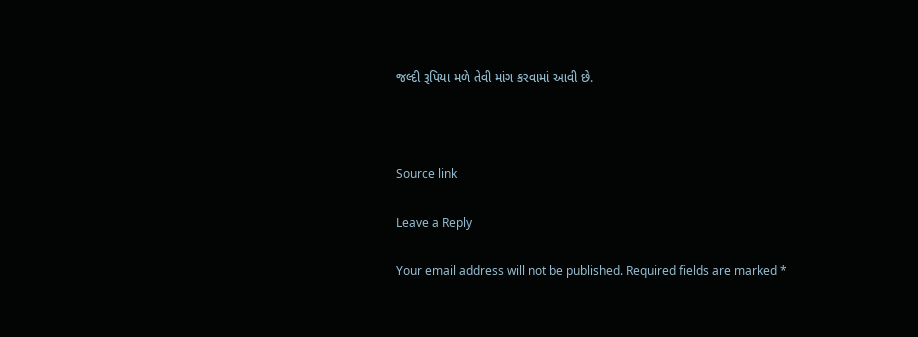જલ્દી રૂપિયા મળે તેવી માંગ કરવામાં આવી છે.



Source link

Leave a Reply

Your email address will not be published. Required fields are marked *